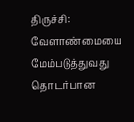திருச்சி: வேளாண்மையை மேம்படுத்துவது தொடர்பான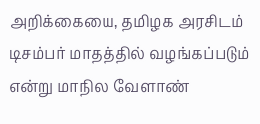அறிக்கையை, தமிழக அரசிடம் டிசம்பர் மாதத்தில் வழங்கப்படும் என்று மாநில வேளாண்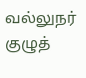வல்லுநர் குழுத்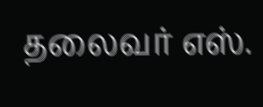தலைவர் எஸ்.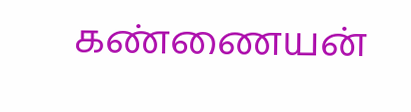கண்ணையன்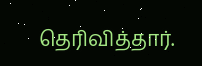தெரிவித்தார்.